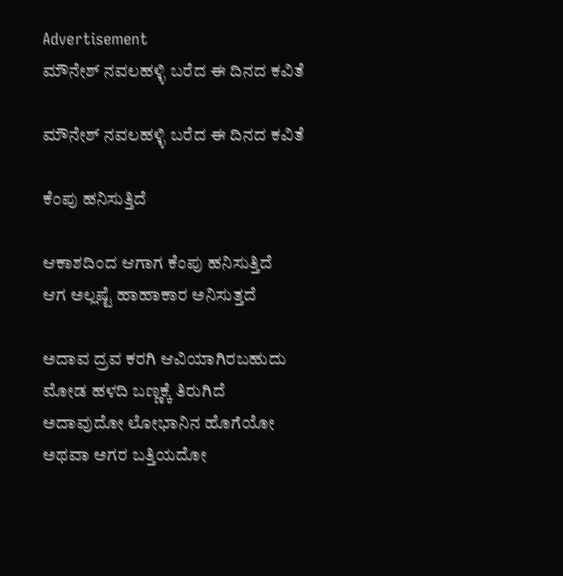Advertisement
ಮೌನೇಶ್ ನವಲಹಳ್ಳಿ ಬರೆದ ಈ ದಿನದ ಕವಿತೆ

ಮೌನೇಶ್ ನವಲಹಳ್ಳಿ ಬರೆದ ಈ ದಿನದ ಕವಿತೆ

ಕೆಂಪು ಹನಿಸುತ್ತಿದೆ

ಆಕಾಶದಿಂದ ಆಗಾಗ ಕೆಂಪು ಹನಿಸುತ್ತಿದೆ
ಆಗ ಅಲ್ಲಷ್ಟೆ ಹಾಹಾಕಾರ ಅನಿಸುತ್ತದೆ

ಅದಾವ ದ್ರವ ಕರಗಿ ಆವಿಯಾಗಿರಬಹುದು
ಮೋಡ ಹಳದಿ ಬಣ್ಣಕ್ಕೆ ತಿರುಗಿದೆ
ಅದಾವುದೋ ಲೋಭಾನಿನ ಹೊಗೆಯೋ
ಅಥವಾ ಅಗರ ಬತ್ತಿಯದೋ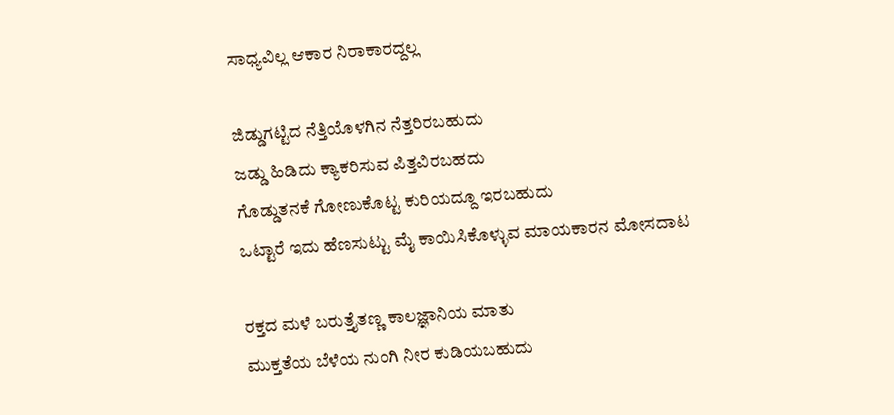ಸಾಧ್ಯವಿಲ್ಲ ಆಕಾರ ನಿರಾಕಾರದ್ದಲ್ಲ

ಜಿಡ್ಡುಗಟ್ಟಿದ ನೆತ್ತಿಯೊಳಗಿನ ನೆತ್ತರಿರಬಹುದು
ಜಡ್ಡು ಹಿಡಿದು ಕ್ಯಾಕರಿಸುವ ಪಿತ್ತವಿರಬಹದು
ಗೊಡ್ಡುತನಕೆ ಗೋಣುಕೊಟ್ಟ ಕುರಿಯದ್ದೂ ಇರಬಹುದು
ಒಟ್ಟಾರೆ ಇದು ಹೆಣಸುಟ್ಟು ಮೈ ಕಾಯಿಸಿಕೊಳ್ಳುವ ಮಾಯಕಾರನ ಮೋಸದಾಟ

ರಕ್ತದ ಮಳೆ ಬರುತ್ತೈತಣ್ಣ ಕಾಲಜ್ಞಾನಿಯ ಮಾತು
ಮುಕ್ತತೆಯ ಬೆಳೆಯ ನುಂಗಿ ನೀರ ಕುಡಿಯಬಹುದು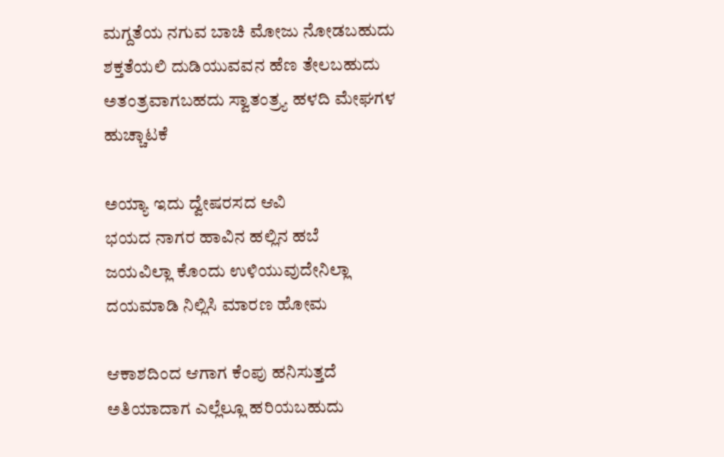ಮಗ್ದತೆಯ ನಗುವ ಬಾಚಿ ಮೋಜು ನೋಡಬಹುದು
ಶಕ್ತತೆಯಲಿ ದುಡಿಯುವವನ ಹೆಣ ತೇಲಬಹುದು
ಅತಂತ್ರವಾಗಬಹದು ಸ್ವಾತಂತ್ರ್ಯ ಹಳದಿ ಮೇಘಗಳ ಹುಚ್ಚಾಟಕೆ

ಅಯ್ಯಾ ಇದು ದ್ವೇಷರಸದ ಆವಿ
ಭಯದ ನಾಗರ ಹಾವಿನ ಹಲ್ಲಿನ ಹಬೆ
ಜಯವಿಲ್ಲಾ ಕೊಂದು ಉಳಿಯುವುದೇನಿಲ್ಲಾ
ದಯಮಾಡಿ ನಿಲ್ಲಿಸಿ ಮಾರಣ ಹೋಮ

ಆಕಾಶದಿಂದ ಆಗಾಗ ಕೆಂಪು ಹನಿಸುತ್ತದೆ
ಅತಿಯಾದಾಗ ಎಲ್ಲೆಲ್ಲೂ ಹರಿಯಬಹುದು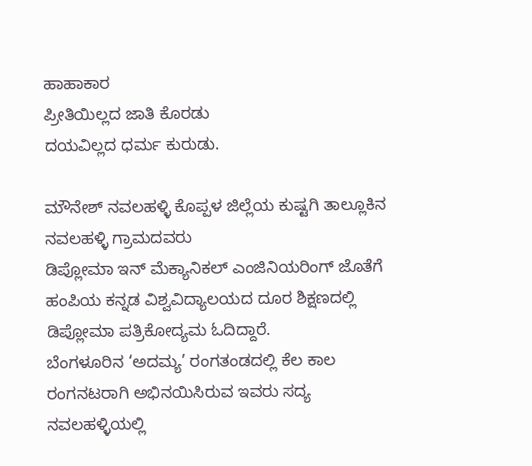ಹಾಹಾಕಾರ
ಪ್ರೀತಿಯಿಲ್ಲದ ಜಾತಿ ಕೊರಡು
ದಯವಿಲ್ಲದ ಧರ್ಮ ಕುರುಡು.

ಮೌನೇಶ್ ನವಲಹಳ್ಳಿ ಕೊಪ್ಪಳ ಜಿಲ್ಲೆಯ ಕುಷ್ಟಗಿ ತಾಲ್ಲೂಕಿನ ನವಲಹಳ್ಳಿ ಗ್ರಾಮದವರು
ಡಿಪ್ಲೋಮಾ ಇನ್ ಮೆಕ್ಯಾನಿಕಲ್ ಎಂಜಿನಿಯರಿಂಗ್ ಜೊತೆಗೆ ಹಂಪಿಯ ಕನ್ನಡ ವಿಶ್ವವಿದ್ಯಾಲಯದ ದೂರ ಶಿಕ್ಷಣದಲ್ಲಿ ಡಿಪ್ಲೋಮಾ ಪತ್ರಿಕೋದ್ಯಮ ಓದಿದ್ದಾರೆ.
ಬೆಂಗಳೂರಿನ ‘ಅದಮ್ಯ’ ರಂಗತಂಡದಲ್ಲಿ ಕೆಲ ಕಾಲ ರಂಗನಟರಾಗಿ ಅಭಿನಯಿಸಿರುವ ಇವರು ಸದ್ಯ ನವಲಹಳ್ಳಿಯಲ್ಲಿ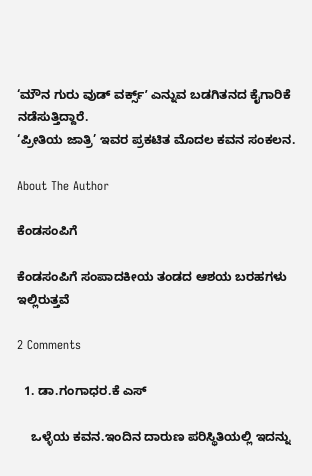‘ಮೌನ ಗುರು ವುಡ್ ವರ್ಕ್ಸ್ʼ ಎನ್ನುವ ಬಡಗಿತನದ ಕೈಗಾರಿಕೆ ನಡೆಸುತ್ತಿದ್ದಾರೆ.
‘ಪ್ರೀತಿಯ ಜಾತ್ರಿ’ ಇವರ ಪ್ರಕಟಿತ ಮೊದಲ ಕವನ ಸಂಕಲನ.

About The Author

ಕೆಂಡಸಂಪಿಗೆ

ಕೆಂಡಸಂಪಿಗೆ ಸಂಪಾದಕೀಯ ತಂಡದ ಆಶಯ ಬರಹಗಳು ಇಲ್ಲಿರುತ್ತವೆ

2 Comments

  1. ಡಾ.ಗಂಗಾಧರ.ಕೆ ಎಸ್

    ಒಳ್ಳೆಯ ಕವನ.ಇಂದಿನ ದಾರುಣ ಪರಿಸ್ಥಿತಿಯಲ್ಲಿ ಇದನ್ನು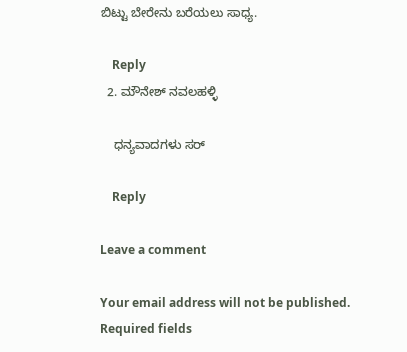ಬಿಟ್ಟು ಬೇರೇನು ಬರೆಯಲು ಸಾಧ್ಯ.

    Reply
  2. ಮೌನೇಶ್ ನವಲಹಳ್ಳಿ

    ಧನ್ಯವಾದಗಳು ಸರ್

    Reply

Leave a comment

Your email address will not be published. Required fields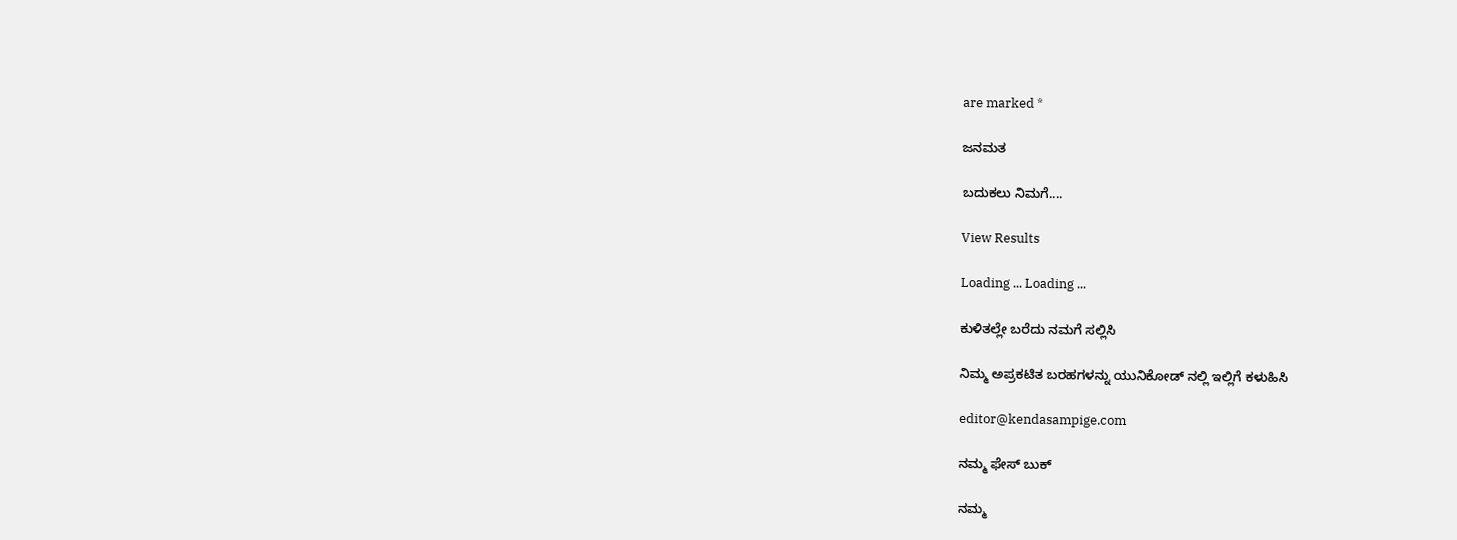are marked *

ಜನಮತ

ಬದುಕಲು ನಿಮಗೆ....

View Results

Loading ... Loading ...

ಕುಳಿತಲ್ಲೇ ಬರೆದು ನಮಗೆ ಸಲ್ಲಿಸಿ

ನಿಮ್ಮ ಅಪ್ರಕಟಿತ ಬರಹಗಳನ್ನು ಯುನಿಕೋಡ್ ನಲ್ಲಿ ಇಲ್ಲಿಗೆ ಕಳುಹಿಸಿ

editor@kendasampige.com

ನಮ್ಮ ಫೇಸ್ ಬುಕ್

ನಮ್ಮ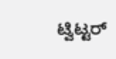ಟ್ವಿಟ್ಟರ್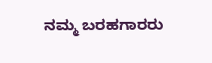ನಮ್ಮ ಬರಹಗಾರರು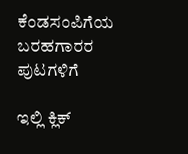ಕೆಂಡಸಂಪಿಗೆಯ ಬರಹಗಾರರ ಪುಟಗಳಿಗೆ

ಇಲ್ಲಿ ಕ್ಲಿಕ್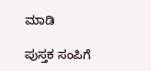ಮಾಡಿ

ಪುಸ್ತಕ ಸಂಪಿಗೆ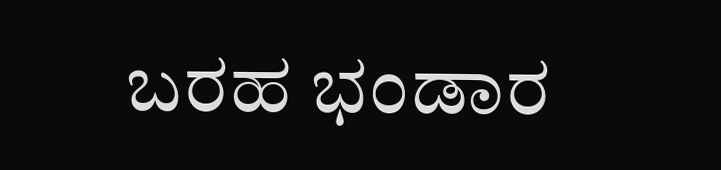ಬರಹ ಭಂಡಾರ